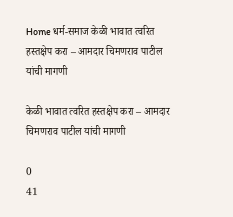Home धर्म-समाज केळी भावात त्वरित हस्तक्षेप करा – आमदार चिमणराव पाटील यांची मागणी

केळी भावात त्वरित हस्तक्षेप करा – आमदार चिमणराव पाटील यांची मागणी

0
41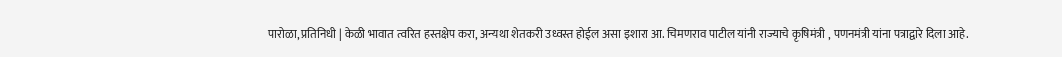पारोळा, प्रतिनिधी | केळी भावात त्वरित हस्तक्षेप करा, अन्यथा शेतकरी उध्वस्त होईल असा इशारा आ. चिमणराव पाटील यांनी राज्याचे कृषिमंत्री , पणनमंत्री यांना पत्राद्वारे दिला आहे.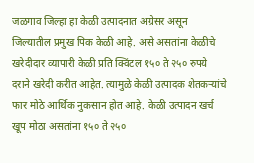जळगाव जिल्हा हा केळी उत्पादनात अग्रेसर असून जिल्यातील प्रमुख पिक केळी आहे. असे असतांना केळीचे खरेदीदार व्यापारी केळी प्रति क्विंटल १५० ते २५० रुपये दराने खरेदी करीत आहेत. त्यामुळे केळी उत्पादक शेतकऱ्यांचे फार मोठे आर्थिक नुकसान होत आहे. केळी उत्पादन खर्च खूप मोठा असतांना १५० ते २५०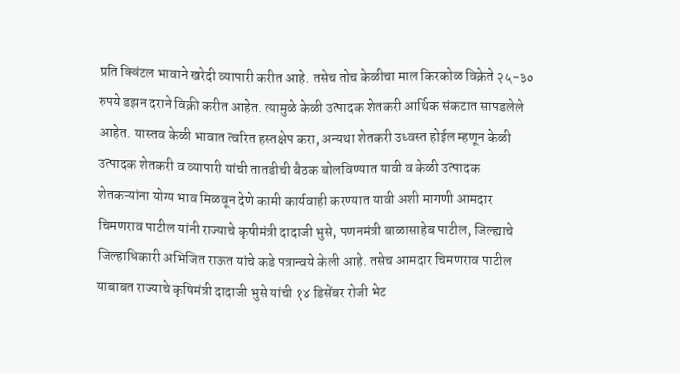प्रति क्विंटल भावाने खरेदी व्यापारी करीत आहे. तसेच तोच केळीचा माल किरकोळ विक्रेते २५-३० रुपये डझन दराने विक्री करीत आहेत. त्यामुळे केळी उत्पादक शेतकरी आर्थिक संकटात सापडलेले आहेत. यास्तव केळी भावात त्वरित हस्तक्षेप करा, अन्यथा शेतकरी उध्वस्त होईल म्हणून केळी उत्पादक शेतकरी व व्यापारी यांची तातडीची बैठक बोलविण्यात यावी व केळी उत्पादक शेतकऱ्यांना योग्य भाव मिळवून देणे कामी कार्यवाही करण्यात यावी अशी मागणी आमदार चिमणराव पाटील यांनी राज्याचे कृषीमंत्री दादाजी भुसे, पणनमंत्री बाळासाहेब पाटील, जिल्ह्याचे जिल्हाधिकारी अभिजित राऊत यांचे कडे पत्रान्वये केली आहे. तसेच आमदार चिमणराव पाटील याबाबत राज्याचे कृषिमंत्री दादाजी भुसे यांची १४ डिसेंबर रोजी भेट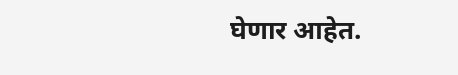घेणार आहेत.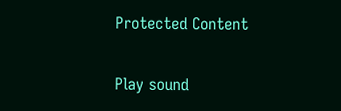Protected Content

Play sound